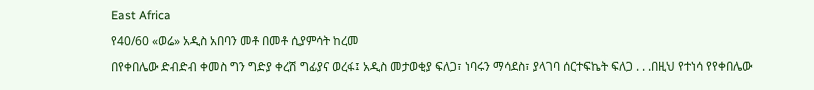East Africa

የ40/60 «ወሬ» አዲስ አበባን መቶ በመቶ ሲያምሳት ከረመ

በየቀበሌው ድብድብ ቀመስ ግን ግድያ ቀረሽ ግፊያና ወረፋ፤ አዲስ መታወቂያ ፍለጋ፣ ነባሩን ማሳደስ፣ ያላገባ ሰርተፍኬት ፍለጋ . . .በዚህ የተነሳ የየቀበሌው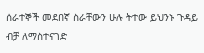ሰራተኞች መደበኛ ስራቸውን ሁሉ ትተው ይህንኑ ጉዳይ ብቻ ለማስተናገድ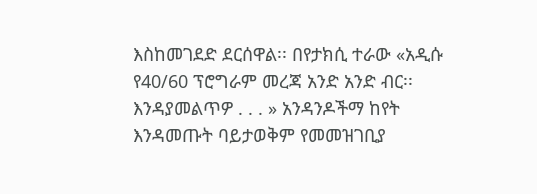እስከመገደድ ደርሰዋል፡፡ በየታክሲ ተራው «አዲሱ የ40/60 ፕሮግራም መረጃ አንድ አንድ ብር፡፡ እንዳያመልጥዎ . . . » አንዳንዶችማ ከየት እንዳመጡት ባይታወቅም የመመዝገቢያ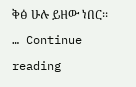ቅፅ ሁሉ ይዘው ነበር፡፡ … Continue reading